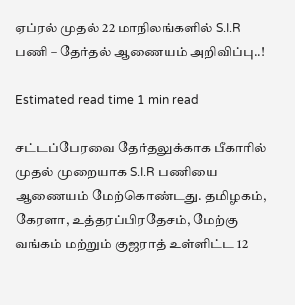ஏப்ரல் முதல் 22 மாநிலங்களில் S.I.R பணி – தேர்தல் ஆணையம் அறிவிப்பு..!

Estimated read time 1 min read

சட்டப்பேரவை தேர்தலுக்காக பீகாரில் முதல் முறையாக S.I.R பணியை ஆணையம் மேற்கொண்டது. தமிழகம், கேரளா, உத்தரப்பிரதேசம், மேற்கு வங்கம் மற்றும் குஜராத் உள்ளிட்ட 12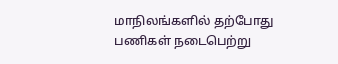மாநிலங்களில் தற்போது பணிகள் நடைபெற்று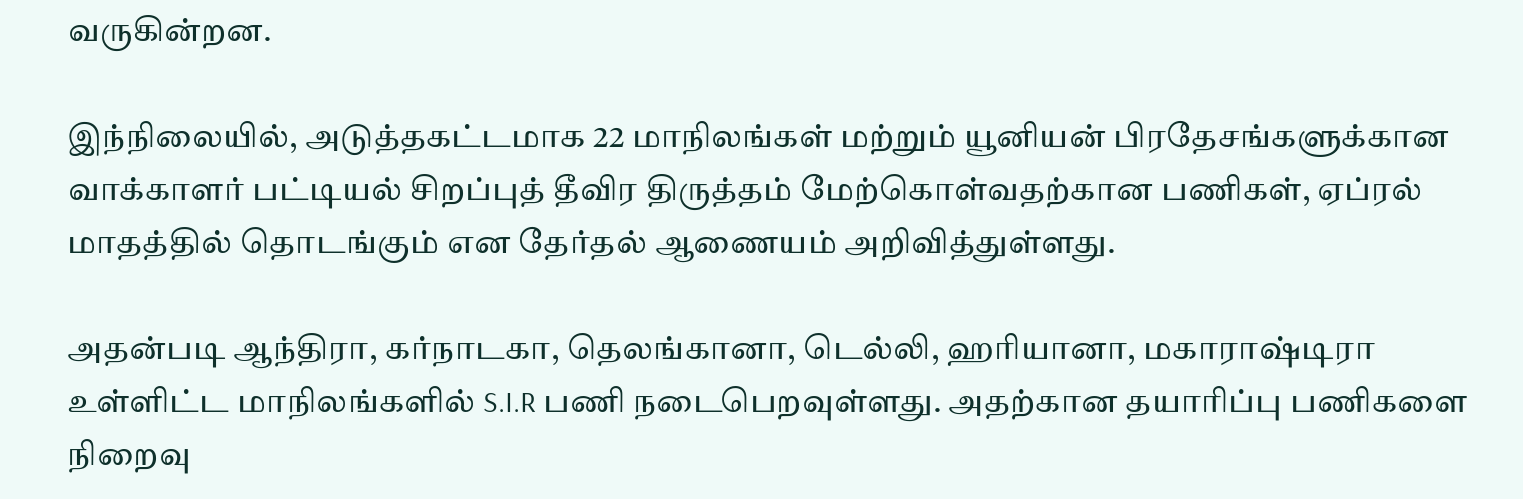வருகின்றன.

இந்நிலையில், அடுத்தகட்டமாக 22 மாநிலங்கள் மற்றும் யூனியன் பிரதேசங்களுக்கான வாக்காளர் பட்டியல் சிறப்புத் தீவிர திருத்தம் மேற்கொள்வதற்கான பணிகள், ஏப்ரல் மாதத்தில் தொடங்கும் என தேர்தல் ஆணையம் அறிவித்துள்ளது.

அதன்படி ஆந்திரா, கர்நாடகா, தெலங்கானா, டெல்லி, ஹரியானா, மகாராஷ்டிரா உள்ளிட்ட மாநிலங்களில் S.I.R பணி நடைபெறவுள்ளது. அதற்கான தயாரிப்பு பணிகளை நிறைவு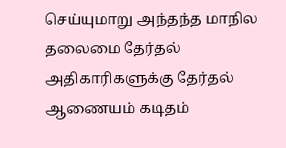செய்யுமாறு அந்தந்த மாநில தலைமை தேர்தல் அதிகாரிகளுக்கு தேர்தல் ஆணையம் கடிதம்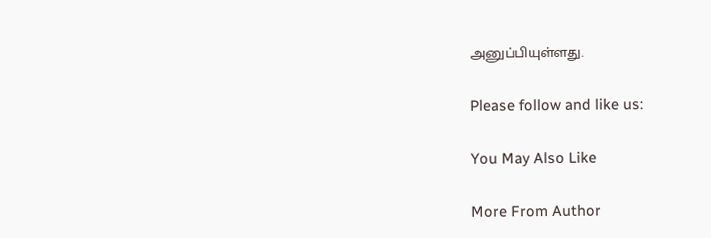அனுப்பியுள்ளது.

Please follow and like us:

You May Also Like

More From Author